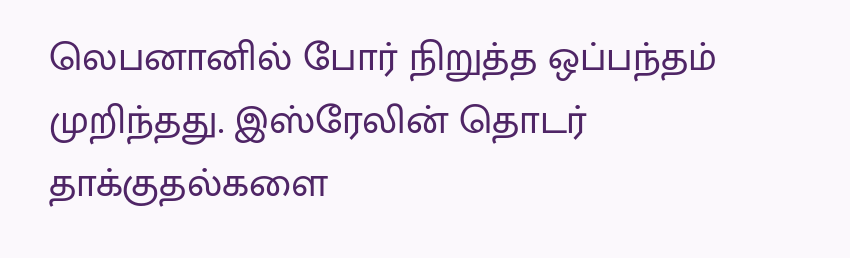லெபனானில் போர் நிறுத்த ஒப்பந்தம் முறிந்தது. இஸ்ரேலின் தொடர் தாக்குதல்களை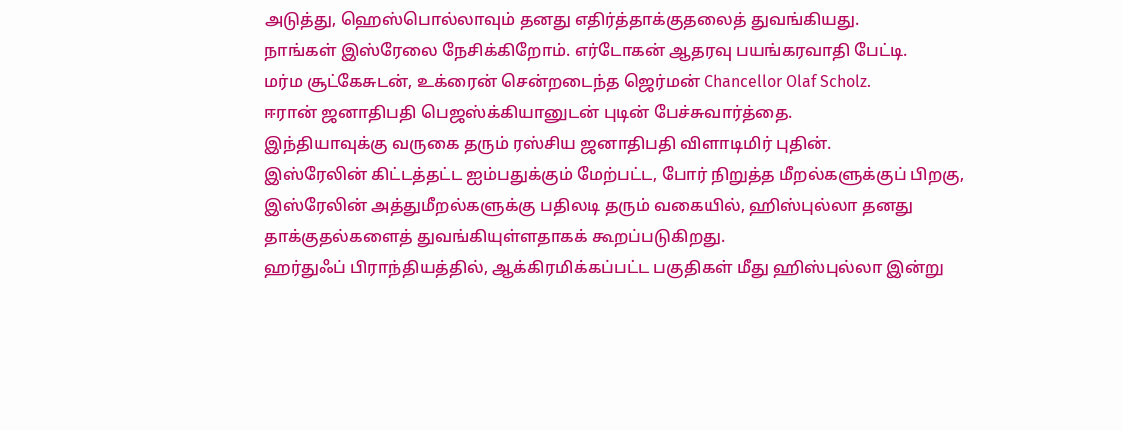அடுத்து, ஹெஸ்பொல்லாவும் தனது எதிர்த்தாக்குதலைத் துவங்கியது.
நாங்கள் இஸ்ரேலை நேசிக்கிறோம். எர்டோகன் ஆதரவு பயங்கரவாதி பேட்டி.
மர்ம சூட்கேசுடன், உக்ரைன் சென்றடைந்த ஜெர்மன் Chancellor Olaf Scholz.
ஈரான் ஜனாதிபதி பெஜஸ்க்கியானுடன் புடின் பேச்சுவார்த்தை.
இந்தியாவுக்கு வருகை தரும் ரஸ்சிய ஜனாதிபதி விளாடிமிர் புதின்.
இஸ்ரேலின் கிட்டத்தட்ட ஐம்பதுக்கும் மேற்பட்ட, போர் நிறுத்த மீறல்களுக்குப் பிறகு, இஸ்ரேலின் அத்துமீறல்களுக்கு பதிலடி தரும் வகையில், ஹிஸ்புல்லா தனது தாக்குதல்களைத் துவங்கியுள்ளதாகக் கூறப்படுகிறது.
ஹர்துஃப் பிராந்தியத்தில், ஆக்கிரமிக்கப்பட்ட பகுதிகள் மீது ஹிஸ்புல்லா இன்று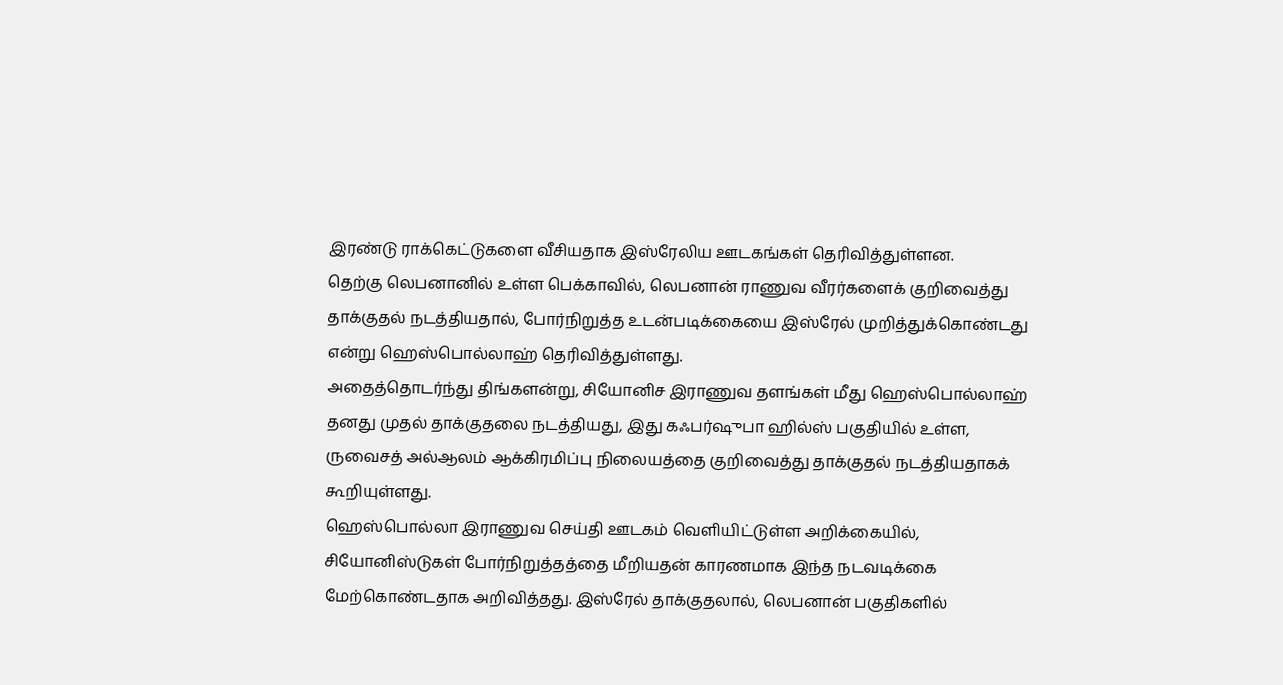இரண்டு ராக்கெட்டுகளை வீசியதாக இஸ்ரேலிய ஊடகங்கள் தெரிவித்துள்ளன.
தெற்கு லெபனானில் உள்ள பெக்காவில், லெபனான் ராணுவ வீரர்களைக் குறிவைத்து தாக்குதல் நடத்தியதால், போர்நிறுத்த உடன்படிக்கையை இஸ்ரேல் முறித்துக்கொண்டது என்று ஹெஸ்பொல்லாஹ் தெரிவித்துள்ளது.
அதைத்தொடர்ந்து திங்களன்று, சியோனிச இராணுவ தளங்கள் மீது ஹெஸ்பொல்லாஹ் தனது முதல் தாக்குதலை நடத்தியது, இது கஃபர்ஷுபா ஹில்ஸ் பகுதியில் உள்ள, ருவைசத் அல்ஆலம் ஆக்கிரமிப்பு நிலையத்தை குறிவைத்து தாக்குதல் நடத்தியதாகக் கூறியுள்ளது.
ஹெஸ்பொல்லா இராணுவ செய்தி ஊடகம் வெளியிட்டுள்ள அறிக்கையில், சியோனிஸ்டுகள் போர்நிறுத்தத்தை மீறியதன் காரணமாக இந்த நடவடிக்கை மேற்கொண்டதாக அறிவித்தது. இஸ்ரேல் தாக்குதலால், லெபனான் பகுதிகளில்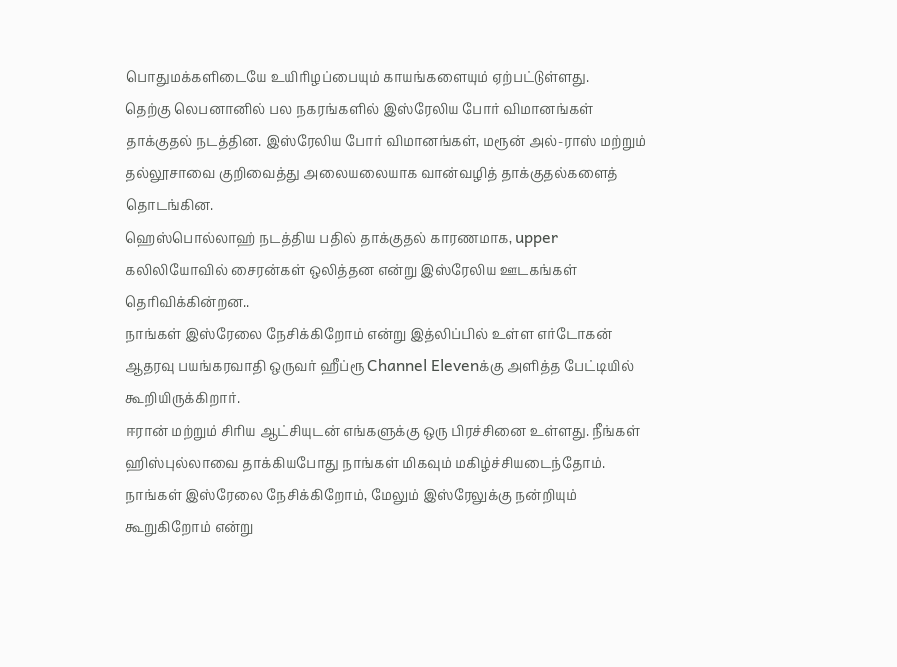பொதுமக்களிடையே உயிரிழப்பையும் காயங்களையும் ஏற்பட்டுள்ளது.
தெற்கு லெபனானில் பல நகரங்களில் இஸ்ரேலிய போர் விமானங்கள் தாக்குதல் நடத்தின. இஸ்ரேலிய போர் விமானங்கள், மரூன் அல்-ராஸ் மற்றும் தல்லூசாவை குறிவைத்து அலையலையாக வான்வழித் தாக்குதல்களைத் தொடங்கின.
ஹெஸ்பொல்லாஹ் நடத்திய பதில் தாக்குதல் காரணமாக, upper கலிலியோவில் சைரன்கள் ஒலித்தன என்று இஸ்ரேலிய ஊடகங்கள் தெரிவிக்கின்றன..
நாங்கள் இஸ்ரேலை நேசிக்கிறோம் என்று இத்லிப்பில் உள்ள எர்டோகன் ஆதரவு பயங்கரவாதி ஒருவர் ஹீப்ரூ Channel Elevenக்கு அளித்த பேட்டியில் கூறியிருக்கிறார்.
ஈரான் மற்றும் சிரிய ஆட்சியுடன் எங்களுக்கு ஒரு பிரச்சினை உள்ளது. நீங்கள் ஹிஸ்புல்லாவை தாக்கியபோது நாங்கள் மிகவும் மகிழ்ச்சியடைந்தோம். நாங்கள் இஸ்ரேலை நேசிக்கிறோம், மேலும் இஸ்ரேலுக்கு நன்றியும் கூறுகிறோம் என்று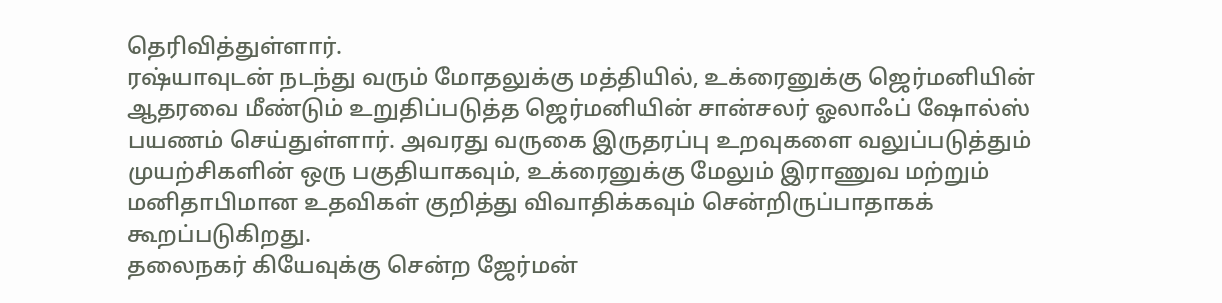தெரிவித்துள்ளார்.
ரஷ்யாவுடன் நடந்து வரும் மோதலுக்கு மத்தியில், உக்ரைனுக்கு ஜெர்மனியின் ஆதரவை மீண்டும் உறுதிப்படுத்த ஜெர்மனியின் சான்சலர் ஓலாஃப் ஷோல்ஸ் பயணம் செய்துள்ளார். அவரது வருகை இருதரப்பு உறவுகளை வலுப்படுத்தும் முயற்சிகளின் ஒரு பகுதியாகவும், உக்ரைனுக்கு மேலும் இராணுவ மற்றும் மனிதாபிமான உதவிகள் குறித்து விவாதிக்கவும் சென்றிருப்பாதாகக் கூறப்படுகிறது.
தலைநகர் கியேவுக்கு சென்ற ஜேர்மன்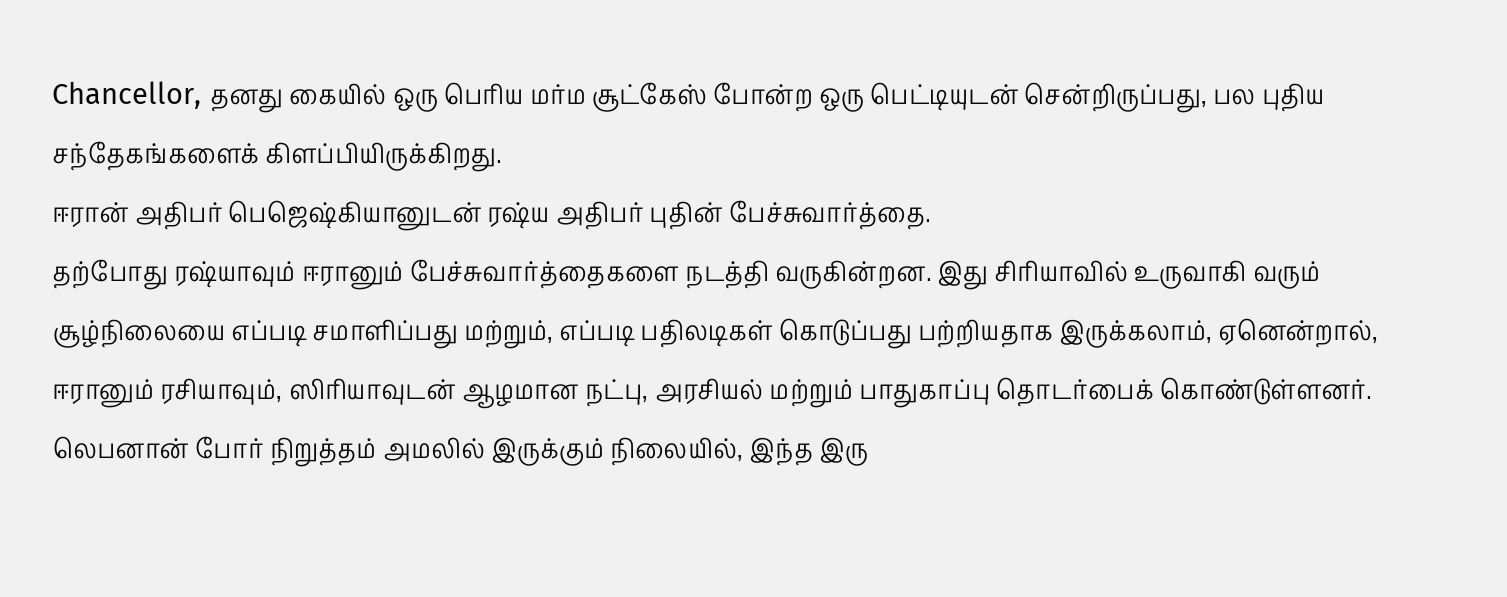Chancellor, தனது கையில் ஒரு பெரிய மர்ம சூட்கேஸ் போன்ற ஒரு பெட்டியுடன் சென்றிருப்பது, பல புதிய சந்தேகங்களைக் கிளப்பியிருக்கிறது.
ஈரான் அதிபர் பெஜெஷ்கியானுடன் ரஷ்ய அதிபர் புதின் பேச்சுவார்த்தை.
தற்போது ரஷ்யாவும் ஈரானும் பேச்சுவார்த்தைகளை நடத்தி வருகின்றன. இது சிரியாவில் உருவாகி வரும் சூழ்நிலையை எப்படி சமாளிப்பது மற்றும், எப்படி பதிலடிகள் கொடுப்பது பற்றியதாக இருக்கலாம், ஏனென்றால், ஈரானும் ரசியாவும், ஸிரியாவுடன் ஆழமான நட்பு, அரசியல் மற்றும் பாதுகாப்பு தொடர்பைக் கொண்டுள்ளனர். லெபனான் போர் நிறுத்தம் அமலில் இருக்கும் நிலையில், இந்த இரு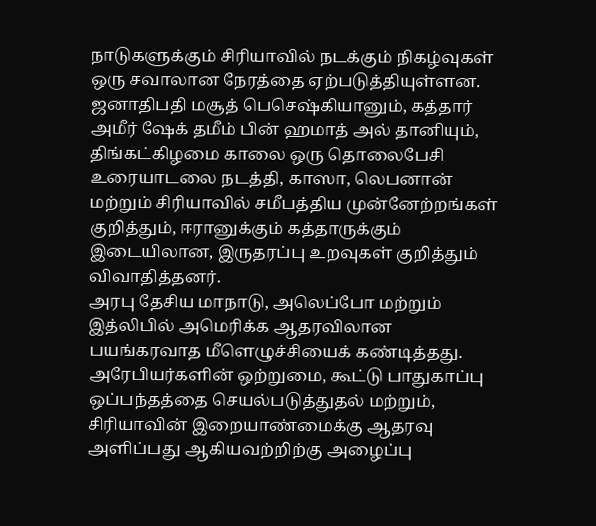நாடுகளுக்கும் சிரியாவில் நடக்கும் நிகழ்வுகள் ஒரு சவாலான நேரத்தை ஏற்படுத்தியுள்ளன.
ஜனாதிபதி மசூத் பெசெஷ்கியானும், கத்தார் அமீர் ஷேக் தமீம் பின் ஹமாத் அல் தானியும், திங்கட்கிழமை காலை ஒரு தொலைபேசி உரையாடலை நடத்தி, காஸா, லெபனான் மற்றும் சிரியாவில் சமீபத்திய முன்னேற்றங்கள் குறித்தும், ஈரானுக்கும் கத்தாருக்கும் இடையிலான, இருதரப்பு உறவுகள் குறித்தும் விவாதித்தனர்.
அரபு தேசிய மாநாடு, அலெப்போ மற்றும் இத்லிபில் அமெரிக்க ஆதரவிலான பயங்கரவாத மீளெழுச்சியைக் கண்டித்தது. அரேபியர்களின் ஒற்றுமை, கூட்டு பாதுகாப்பு ஒப்பந்தத்தை செயல்படுத்துதல் மற்றும், சிரியாவின் இறையாண்மைக்கு ஆதரவு அளிப்பது ஆகியவற்றிற்கு அழைப்பு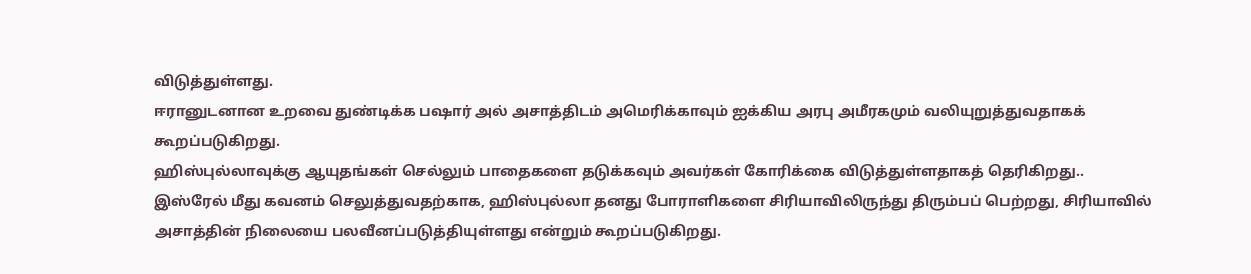விடுத்துள்ளது.
ஈரானுடனான உறவை துண்டிக்க பஷார் அல் அசாத்திடம் அமெரிக்காவும் ஐக்கிய அரபு அமீரகமும் வலியுறுத்துவதாகக் கூறப்படுகிறது.
ஹிஸ்புல்லாவுக்கு ஆயுதங்கள் செல்லும் பாதைகளை தடுக்கவும் அவர்கள் கோரிக்கை விடுத்துள்ளதாகத் தெரிகிறது..
இஸ்ரேல் மீது கவனம் செலுத்துவதற்காக, ஹிஸ்புல்லா தனது போராளிகளை சிரியாவிலிருந்து திரும்பப் பெற்றது, சிரியாவில் அசாத்தின் நிலையை பலவீனப்படுத்தியுள்ளது என்றும் கூறப்படுகிறது.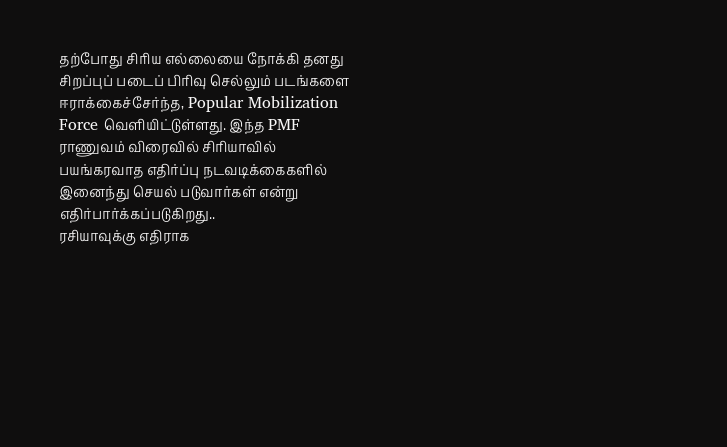தற்போது சிரிய எல்லையை நோக்கி தனது சிறப்புப் படைப் பிரிவு செல்லும் படங்களை ஈராக்கைச்சேர்ந்த, Popular Mobilization Force வெளியிட்டுள்ளது. இந்த PMF ராணுவம் விரைவில் சிரியாவில் பயங்கரவாத எதிர்ப்பு நடவடிக்கைகளில் இனைந்து செயல் படுவார்கள் என்று எதிர்பார்க்கப்படுகிறது..
ரசியாவுக்கு எதிராக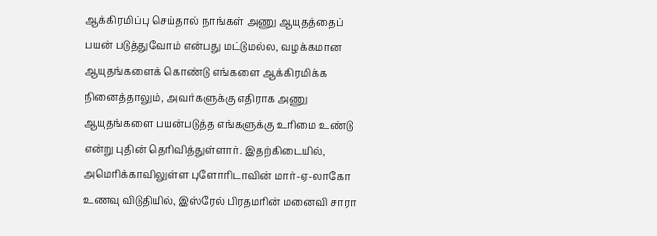ஆக்கிரமிப்பு செய்தால் நாங்கள் அணு ஆயுதத்தைப் பயன் படுத்துவோம் என்பது மட்டுமல்ல, வழக்கமான ஆயுதங்களைக் கொண்டு எங்களை ஆக்கிரமிக்க நினைத்தாலும், அவர்களுக்கு எதிராக அணு ஆயுதங்களை பயன்படுத்த எங்களுக்கு உரிமை உண்டு என்று புதின் தெரிவித்துள்ளார். இதற்கிடையில், அமெரிக்காவிலுள்ள புளோரிடாவின் மார்-ஏ-லாகோ உணவு விடுதியில், இஸ்ரேல் பிரதமரின் மனைவி சாரா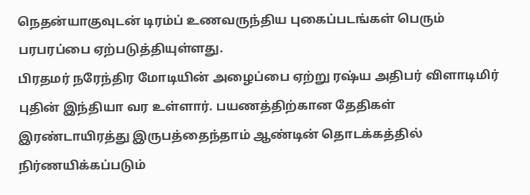நெதன்யாகுவுடன் டிரம்ப் உணவருந்திய புகைப்படங்கள் பெரும் பரபரப்பை ஏற்படுத்தியுள்ளது.
பிரதமர் நரேந்திர மோடியின் அழைப்பை ஏற்று ரஷ்ய அதிபர் விளாடிமிர் புதின் இந்தியா வர உள்ளார். பயணத்திற்கான தேதிகள் இரண்டாயிரத்து இருபத்தைந்தாம் ஆண்டின் தொடக்கத்தில் நிர்ணயிக்கப்படும்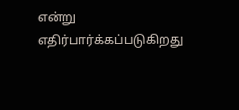என்று எதிர்பார்க்கப்படுகிறது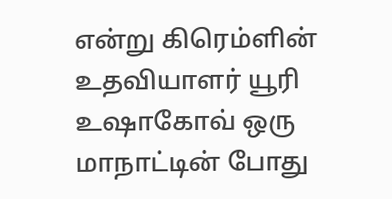என்று கிரெம்ளின் உதவியாளர் யூரி உஷாகோவ் ஒரு மாநாட்டின் போது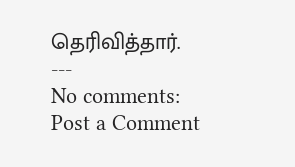தெரிவித்தார்.
---
No comments:
Post a Comment